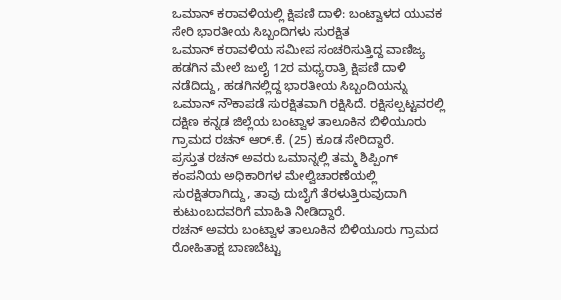ಒಮಾನ್ ಕರಾವಳಿಯಲ್ಲಿ ಕ್ಷಿಪಣಿ ದಾಳಿ: ಬಂಟ್ವಾಳದ ಯುವಕ ಸೇರಿ ಭಾರತೀಯ ಸಿಬ್ಬಂದಿಗಳು ಸುರಕ್ಷಿತ
ಒಮಾನ್ ಕರಾವಳಿಯ ಸಮೀಪ ಸಂಚರಿಸುತ್ತಿದ್ದ ವಾಣಿಜ್ಯ ಹಡಗಿನ ಮೇಲೆ ಜುಲೈ 12ರ ಮಧ್ಯರಾತ್ರಿ ಕ್ಷಿಪಣಿ ದಾಳಿ ನಡೆದಿದ್ದು, ಹಡಗಿನಲ್ಲಿದ್ದ ಭಾರತೀಯ ಸಿಬ್ಬಂದಿಯನ್ನು ಒಮಾನ್ ನೌಕಾಪಡೆ ಸುರಕ್ಷಿತವಾಗಿ ರಕ್ಷಿಸಿದೆ. ರಕ್ಷಿಸಲ್ಪಟ್ಟವರಲ್ಲಿ ದಕ್ಷಿಣ ಕನ್ನಡ ಜಿಲ್ಲೆಯ ಬಂಟ್ವಾಳ ತಾಲೂಕಿನ ಬಿಳಿಯೂರು ಗ್ರಾಮದ ರಚನ್ ಆರ್.ಕೆ. (25) ಕೂಡ ಸೇರಿದ್ದಾರೆ.
ಪ್ರಸ್ತುತ ರಚನ್ ಅವರು ಒಮಾನ್ನಲ್ಲಿ ತಮ್ಮ ಶಿಪ್ಪಿಂಗ್ ಕಂಪನಿಯ ಅಧಿಕಾರಿಗಳ ಮೇಲ್ವಿಚಾರಣೆಯಲ್ಲಿ ಸುರಕ್ಷಿತರಾಗಿದ್ದು, ತಾವು ದುಬೈಗೆ ತೆರಳುತ್ತಿರುವುದಾಗಿ ಕುಟುಂಬದವರಿಗೆ ಮಾಹಿತಿ ನೀಡಿದ್ದಾರೆ.
ರಚನ್ ಅವರು ಬಂಟ್ವಾಳ ತಾಲೂಕಿನ ಬಿಳಿಯೂರು ಗ್ರಾಮದ ರೋಹಿತಾಕ್ಷ ಬಾಣಬೆಟ್ಟು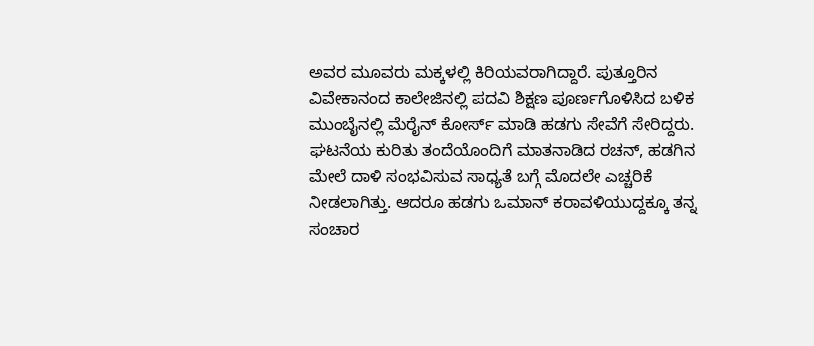ಅವರ ಮೂವರು ಮಕ್ಕಳಲ್ಲಿ ಕಿರಿಯವರಾಗಿದ್ದಾರೆ. ಪುತ್ತೂರಿನ ವಿವೇಕಾನಂದ ಕಾಲೇಜಿನಲ್ಲಿ ಪದವಿ ಶಿಕ್ಷಣ ಪೂರ್ಣಗೊಳಿಸಿದ ಬಳಿಕ ಮುಂಬೈನಲ್ಲಿ ಮೆರೈನ್ ಕೋರ್ಸ್ ಮಾಡಿ ಹಡಗು ಸೇವೆಗೆ ಸೇರಿದ್ದರು.
ಘಟನೆಯ ಕುರಿತು ತಂದೆಯೊಂದಿಗೆ ಮಾತನಾಡಿದ ರಚನ್, ಹಡಗಿನ ಮೇಲೆ ದಾಳಿ ಸಂಭವಿಸುವ ಸಾಧ್ಯತೆ ಬಗ್ಗೆ ಮೊದಲೇ ಎಚ್ಚರಿಕೆ ನೀಡಲಾಗಿತ್ತು. ಆದರೂ ಹಡಗು ಒಮಾನ್ ಕರಾವಳಿಯುದ್ದಕ್ಕೂ ತನ್ನ ಸಂಚಾರ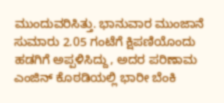ಮುಂದುವರಿಸಿತ್ತು. ಭಾನುವಾರ ಮುಂಜಾನೆ ಸುಮಾರು 2.05 ಗಂಟೆಗೆ ಕ್ಷಿಪಣಿಯೊಂದು ಹಡಗಿಗೆ ಅಪ್ಪಳಿಸಿದ್ದು, ಅದರ ಪರಿಣಾಮ ಎಂಜಿನ್ ಕೊಠಡಿಯಲ್ಲಿ ಭಾರೀ ಬೆಂಕಿ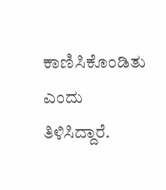ಕಾಣಿಸಿಕೊಂಡಿತು ಎಂದು ತಿಳಿಸಿದ್ದಾರೆ.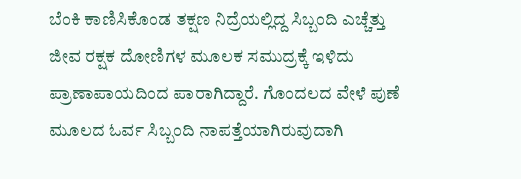ಬೆಂಕಿ ಕಾಣಿಸಿಕೊಂಡ ತಕ್ಷಣ ನಿದ್ರೆಯಲ್ಲಿದ್ದ ಸಿಬ್ಬಂದಿ ಎಚ್ಚೆತ್ತು ಜೀವ ರಕ್ಷಕ ದೋಣಿಗಳ ಮೂಲಕ ಸಮುದ್ರಕ್ಕೆ ಇಳಿದು ಪ್ರಾಣಾಪಾಯದಿಂದ ಪಾರಾಗಿದ್ದಾರೆ. ಗೊಂದಲದ ವೇಳೆ ಪುಣೆ ಮೂಲದ ಓರ್ವ ಸಿಬ್ಬಂದಿ ನಾಪತ್ತೆಯಾಗಿರುವುದಾಗಿ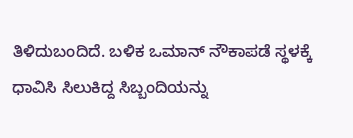ತಿಳಿದುಬಂದಿದೆ. ಬಳಿಕ ಒಮಾನ್ ನೌಕಾಪಡೆ ಸ್ಥಳಕ್ಕೆ ಧಾವಿಸಿ ಸಿಲುಕಿದ್ದ ಸಿಬ್ಬಂದಿಯನ್ನು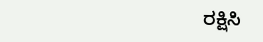ರಕ್ಷಿಸಿ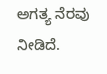ಅಗತ್ಯ ನೆರವು ನೀಡಿದೆ.